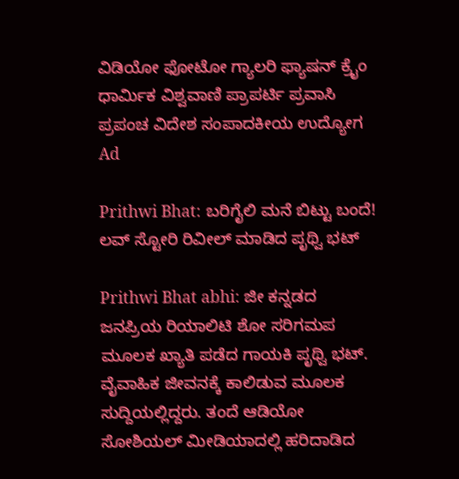ವಿಡಿಯೋ ಫೋಟೋ ಗ್ಯಾಲರಿ ಫ್ಯಾಷನ್ ಕ್ರೈಂ ಧಾರ್ಮಿಕ ವಿಶ್ವವಾಣಿ ಪ್ರಾಪರ್ಟಿ ಪ್ರವಾಸಿ ಪ್ರಪಂಚ ವಿದೇಶ ಸಂಪಾದಕೀಯ ಉದ್ಯೋಗ
Ad

Prithwi Bhat: ಬರಿಗೈಲಿ ಮನೆ ಬಿಟ್ಟು ಬಂದೆ! ಲವ್‌ ಸ್ಟೋರಿ ರಿವೀಲ್‌ ಮಾಡಿದ ಪೃಥ್ವಿ ಭಟ್

Prithwi Bhat abhi: ಜೀ ಕನ್ನಡದ ಜನಪ್ರಿಯ ರಿಯಾಲಿಟಿ ಶೋ ಸರಿಗಮಪ ಮೂಲಕ ಖ್ಯಾತಿ ಪಡೆದ ಗಾಯಕಿ ಪೃಥ್ವಿ ಭಟ್. ವೈವಾಹಿಕ ಜೀವನಕ್ಕೆ ಕಾಲಿಡುವ ಮೂಲಕ ಸುದ್ದಿಯಲ್ಲಿದ್ದರು. ತಂದೆ ಆಡಿಯೋ ಸೋಶಿಯಲ್ ಮೀಡಿಯಾದಲ್ಲಿ ಹರಿದಾಡಿದ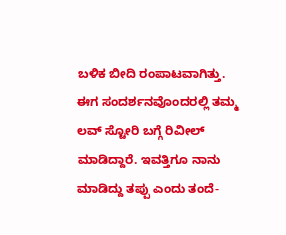ಬಳಿಕ ಬೀದಿ ರಂಪಾಟವಾಗಿತ್ತು. ಈಗ ಸಂದರ್ಶನವೊಂದರಲ್ಲಿ ತಮ್ಮ ಲವ್‌ ಸ್ಟೋರಿ ಬಗ್ಗೆ ರಿವೀಲ್‌ ಮಾಡಿದ್ದಾರೆ. ಇವತ್ತಿಗೂ ನಾನು ಮಾಡಿದ್ದು ತಪ್ಪು ಎಂದು ತಂದೆ-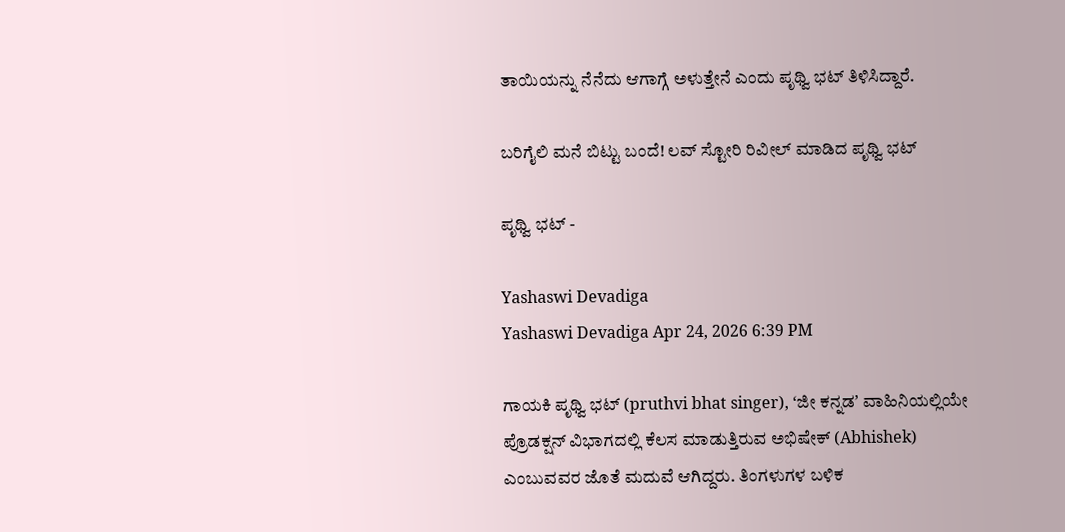ತಾಯಿಯನ್ನು ನೆನೆದು ಆಗಾಗ್ಗೆ ಅಳುತ್ತೇನೆ ಎಂದು ಪೃಥ್ವಿ ಭಟ್ ತಿಳಿಸಿದ್ದಾರೆ.

ಬರಿಗೈಲಿ ಮನೆ ಬಿಟ್ಟು ಬಂದೆ! ಲವ್‌ ಸ್ಟೋರಿ ರಿವೀಲ್‌ ಮಾಡಿದ ಪೃಥ್ವಿ ಭಟ್

ಪೃಥ್ವಿ ಭಟ್ -

Yashaswi Devadiga
Yashaswi Devadiga Apr 24, 2026 6:39 PM

ಗಾಯಕಿ ಪೃಥ್ವಿ ಭಟ್‌ (pruthvi bhat singer), ʻಜೀ ಕನ್ನಡʼ ವಾಹಿನಿಯಲ್ಲಿಯೇ ಪ್ರೊಡಕ್ಷನ್‌ ವಿಭಾಗದಲ್ಲಿ ಕೆಲಸ ಮಾಡುತ್ತಿರುವ ಅಭಿಷೇಕ್‌ (Abhishek) ಎಂಬುವವರ ಜೊತೆ ಮದುವೆ ಆಗಿದ್ದರು. ತಿಂಗಳುಗಳ ಬಳಿಕ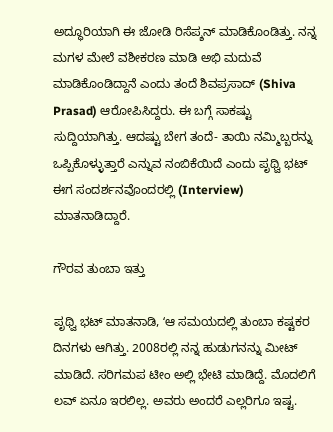ಅದ್ಧೂರಿಯಾಗಿ ಈ ಜೋಡಿ ರಿಸೆಪ್ಶನ್‌ ಮಾಡಿಕೊಂಡಿತ್ತು. ನನ್ನ ಮಗಳ ಮೇಲೆ ವಶೀಕರಣ ಮಾಡಿ ಅಭಿ ಮದುವೆ ಮಾಡಿಕೊಂಡಿದ್ದಾನೆ ಎಂದು ತಂದೆ ಶಿವಪ್ರಸಾದ್ (Shiva Prasad) ಆರೋಪಿಸಿದ್ದರು. ಈ ಬಗ್ಗೆ ಸಾಕಷ್ಟು ಸುದ್ದಿಯಾಗಿತ್ತು. ಆದಷ್ಟು ಬೇಗ ತಂದೆ- ತಾಯಿ ನಮ್ಮಿಬ್ಬರನ್ನು ಒಪ್ಪಿಕೊಳ್ಳುತ್ತಾರೆ ಎನ್ನುವ ನಂಬಿಕೆಯಿದೆ ಎಂದು ಪೃಥ್ವಿ ಭಟ್ ಈಗ ಸಂದರ್ಶನವೊಂದರಲ್ಲಿ (Interview) ಮಾತನಾಡಿದ್ದಾರೆ.

ಗೌರವ ತುಂಬಾ ಇತ್ತು

ಪೃಥ್ವಿ ಭಟ್ ಮಾತನಾಡಿ, ʻಆ ಸಮಯದಲ್ಲಿ ತುಂಬಾ ಕಷ್ಟಕರ ದಿನಗಳು ಆಗಿತ್ತು. 2008ರಲ್ಲಿ ನನ್ನ ಹುಡುಗನನ್ನು ಮೀಟ್‌ ಮಾಡಿದೆ. ಸರಿಗಮಪ ಟೀಂ ಅಲ್ಲಿ ಭೇಟಿ ಮಾಡಿದ್ದೆ. ಮೊದಲಿಗೆ ಲವ್‌ ಏನೂ ಇರಲಿಲ್ಲ. ಅವರು ಅಂದರೆ ಎಲ್ಲರಿಗೂ ಇಷ್ಟ.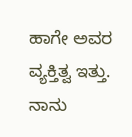ಹಾಗೇ ಅವರ ವ್ಯಕ್ತಿತ್ವ ಇತ್ತು. ನಾನು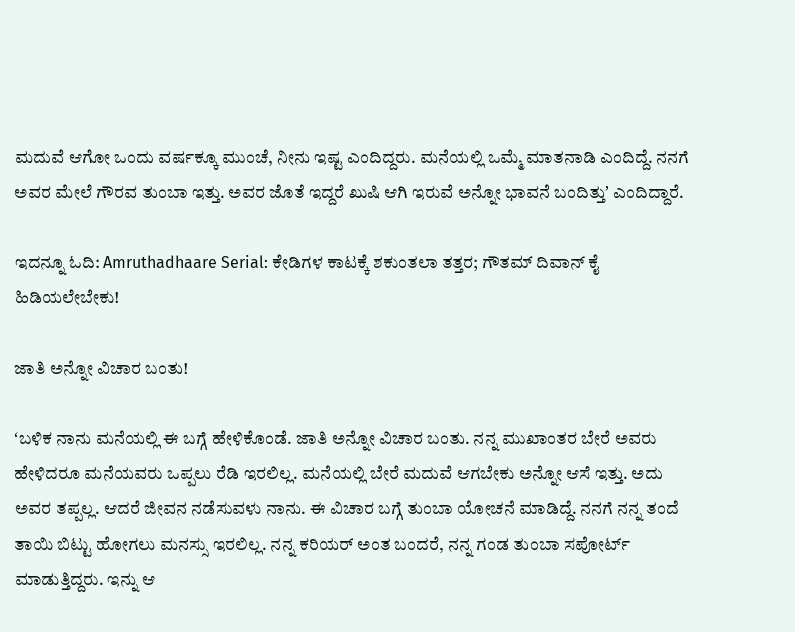ಮದುವೆ ಆಗೋ ಒಂದು ವರ್ಷಕ್ಕೂ ಮುಂಚೆ, ನೀನು ಇಷ್ಟ ಎಂದಿದ್ದರು. ಮನೆಯಲ್ಲಿ ಒಮ್ಮೆ ಮಾತನಾಡಿ ಎಂದಿದ್ದೆ. ನನಗೆ ಅವರ ಮೇಲೆ ಗೌರವ ತುಂಬಾ ಇತ್ತು. ಅವರ ಜೊತೆ ಇದ್ದರೆ ಖುಷಿ ಆಗಿ ಇರುವೆ ಅನ್ನೋ ಭಾವನೆ ಬಂದಿತ್ತುʼ ಎಂದಿದ್ದಾರೆ.

ಇದನ್ನೂ ಓದಿ: Amruthadhaare Serial: ಕೇಡಿಗಳ ಕಾಟಕ್ಕೆ ಶಕುಂತಲಾ ತತ್ತರ; ಗೌತಮ್ ದಿವಾನ್ ಕೈ ಹಿಡಿಯಲೇಬೇಕು!

ಜಾತಿ ಅನ್ನೋ ವಿಚಾರ ಬಂತು!

ʻಬಳಿಕ ನಾನು ಮನೆಯಲ್ಲಿ ಈ ಬಗ್ಗೆ ಹೇಳಿಕೊಂಡೆ. ಜಾತಿ ಅನ್ನೋ ವಿಚಾರ ಬಂತು. ನನ್ನ ಮುಖಾಂತರ ಬೇರೆ ಅವರು ಹೇಳಿದರೂ ಮನೆಯವರು ಒಪ್ಪಲು ರೆಡಿ ಇರಲಿಲ್ಲ. ಮನೆಯಲ್ಲಿ ಬೇರೆ ಮದುವೆ ಆಗಬೇಕು ಅನ್ನೋ ಆಸೆ ಇತ್ತು. ಅದು ಅವರ ತಪ್ಪಲ್ಲ. ಆದರೆ ಜೀವನ ನಡೆಸುವಳು ನಾನು. ಈ ವಿಚಾರ ಬಗ್ಗೆ ತುಂಬಾ ಯೋಚನೆ ಮಾಡಿದ್ದೆ. ನನಗೆ ನನ್ನ ತಂದೆ ತಾಯಿ ಬಿಟ್ಟು ಹೋಗಲು ಮನಸ್ಸು ಇರಲಿಲ್ಲ. ನನ್ನ ಕರಿಯರ್‌ ಅಂತ ಬಂದರೆ, ನನ್ನ ಗಂಡ ತುಂಬಾ ಸಪೋರ್ಟ್‌ ಮಾಡುತ್ತಿದ್ದರು. ಇನ್ನು ಆ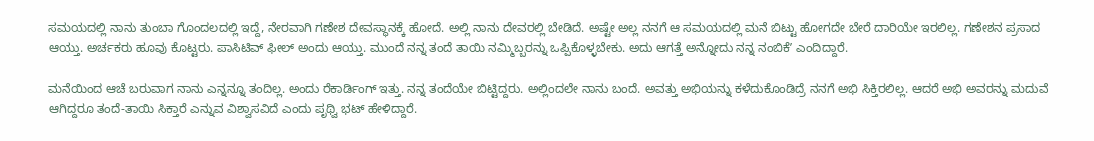ಸಮಯದಲ್ಲಿ ನಾನು ತುಂಬಾ ಗೊಂದಲದಲ್ಲಿ ಇದ್ದೆ, ನೇರವಾಗಿ ಗಣೇಶ ದೇವಸ್ಥಾನಕ್ಕೆ ಹೋದೆ. ಅಲ್ಲಿ ನಾನು ದೇವರಲ್ಲಿ ಬೇಡಿದೆ. ಅಷ್ಟೇ ಅಲ್ಲ ನನಗೆ ಆ ಸಮಯದಲ್ಲಿ ಮನೆ ಬಿಟ್ಟು ಹೋಗದೇ ಬೇರೆ ದಾರಿಯೇ ಇರಲಿಲ್ಲ. ಗಣೇಶನ ಪ್ರಸಾದ ಆಯ್ತು. ಅರ್ಚಕರು ಹೂವು ಕೊಟ್ಟರು. ಪಾಸಿಟಿವ್‌ ಫೀಲ್‌ ಅಂದು ಆಯ್ತು. ಮುಂದೆ ನನ್ನ ತಂದೆ ತಾಯಿ ನಮ್ಮಿಬ್ಬರನ್ನು ಒಪ್ಪಿಕೊಳ್ಳಬೇಕು. ಅದು ಆಗತ್ತೆ ಅನ್ನೋದು ನನ್ನ ನಂಬಿಕೆʼ ಎಂದಿದ್ದಾರೆ.

ಮನೆಯಿಂದ ಆಚೆ ಬರುವಾಗ ನಾನು ಎನ್ನನ್ನೂ ತಂದಿಲ್ಲ. ಅಂದು ರೆಕಾರ್ಡಿಂಗ್‌ ಇತ್ತು. ನನ್ನ ತಂದೆಯೇ ಬಿಟ್ಟಿದ್ದರು. ಅಲ್ಲಿಂದಲೇ ನಾನು ಬಂದೆ. ಅವತ್ತು ಅಭಿಯನ್ನು ಕಳೆದುಕೊಂಡಿದ್ರೆ ನನಗೆ ಅಭಿ ಸಿಕ್ತಿರಲಿಲ್ಲ. ಆದರೆ ಅಭಿ ಅವರನ್ನು ಮದುವೆ ಆಗಿದ್ದರೂ ತಂದೆ-ತಾಯಿ ಸಿಕ್ತಾರೆ ಎನ್ನುವ ವಿಶ್ವಾಸವಿದೆ ಎಂದು ಪೃಥ್ವಿ ಭಟ್ ಹೇಳಿದ್ದಾರೆ.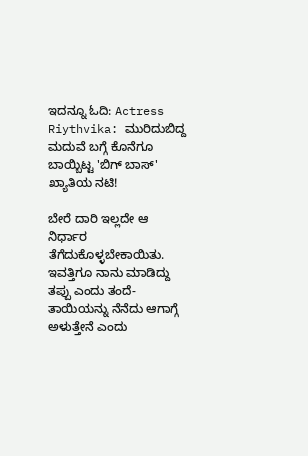ಇದನ್ನೂ ಓದಿ: Actress Riythvika: ಮುರಿದುಬಿದ್ದ ಮದುವೆ ಬಗ್ಗೆ ಕೊನೆಗೂ ಬಾಯ್ಬಿಟ್ಟ 'ಬಿಗ್ ಬಾಸ್' ಖ್ಯಾತಿಯ ನಟಿ!

ಬೇರೆ ದಾರಿ ಇಲ್ಲದೇ ಆ ನಿರ್ಧಾರ ತೆಗೆದುಕೊಳ್ಳಬೇಕಾಯಿತು. ಇವತ್ತಿಗೂ ನಾನು ಮಾಡಿದ್ದು ತಪ್ಪು ಎಂದು ತಂದೆ-ತಾಯಿಯನ್ನು ನೆನೆದು ಆಗಾಗ್ಗೆ ಅಳುತ್ತೇನೆ ಎಂದು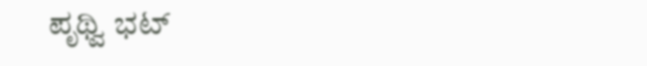ಪೃಥ್ವಿ ಭಟ್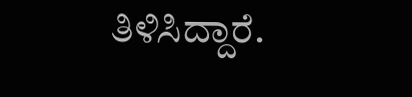ತಿಳಿಸಿದ್ದಾರೆ.